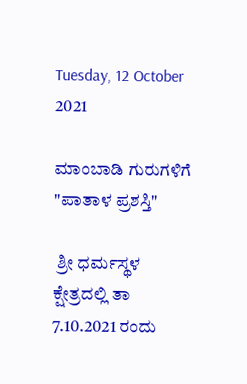Tuesday, 12 October 2021

ಮಾಂಬಾಡಿ ಗುರುಗಳಿಗೆ "ಪಾತಾಳ ಪ್ರಶಸ್ತಿ"

 ಶ್ರೀ ಧರ್ಮಸ್ಥಳ ಕ್ಷೇತ್ರದಲ್ಲಿ ತಾ 7.10.2021 ರಂದು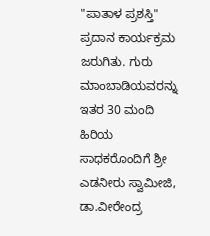"ಪಾತಾಳ ಪ್ರಶಸ್ತಿ" ಪ್ರದಾನ ಕಾರ್ಯಕ್ರಮ ಜರುಗಿತು. ಗುರು ಮಾಂಬಾಡಿಯವರನ್ನು ಇತರ 30 ಮಂದಿ ಹಿರಿಯ ಸಾಧಕರೊಂದಿಗೆ ಶ್ರೀ ಎಡನೀರು ಸ್ವಾಮೀಜಿ, ಡಾ.ವೀರೇಂದ್ರ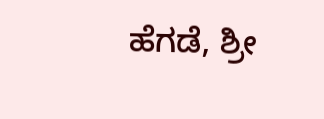ಹೆಗಡೆ, ಶ್ರೀ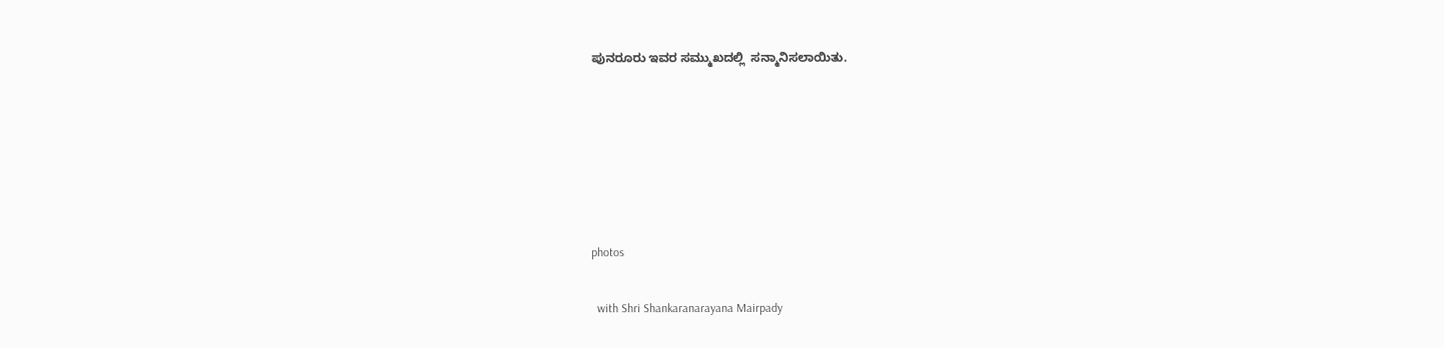ಪುನರೂರು ಇವರ ಸಮ್ಮುಖದಲ್ಲಿ  ಸನ್ಮಾನಿಸಲಾಯಿತು.






photos

  with Shri Shankaranarayana Mairpady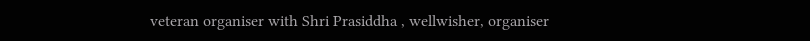veteran organiser with Shri Prasiddha , wellwisher, organiser